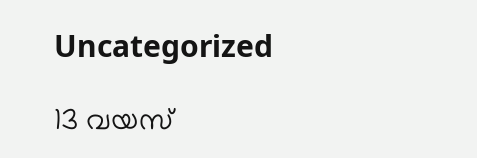Uncategorized

13 വയസ്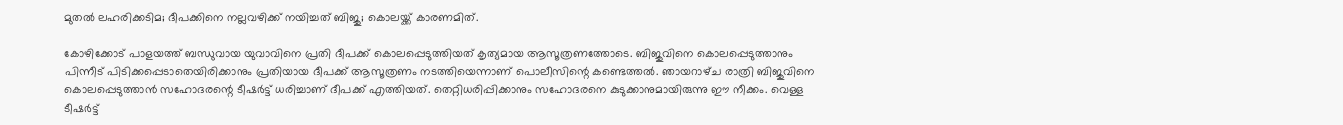മുതല്‍ ലഹരിക്കടിമ; ദീപക്കിനെ നല്ലവഴിക്ക് നയിച്ചത് ബിജു; കൊലയ്ക്ക് കാരണമിത്.

കോഴിക്കോട് പാളയത്ത് ബന്ധുവായ യുവാവിനെ പ്രതി ദീപക്ക് കൊലപ്പെടുത്തിയത് കൃത്യമായ ആസൂത്രണത്തോടെ. ബിജുവിനെ കൊലപ്പെടുത്താനും പിന്നീട് പിടിക്കപ്പെടാതെയിരിക്കാനും പ്രതിയായ ദീപക്ക് ആസൂത്രണം നടത്തിയെന്നാണ് പൊലീസിന്റെ കണ്ടെത്തൽ. ഞായറാഴ്‌ച രാത്രി ബിജുവിനെ കൊലപ്പെടുത്താൻ സഹോദരന്റെ ടീഷർട്ട് ധരിച്ചാണ് ദീപക്ക് എത്തിയത്. തെറ്റിധരിപ്പിക്കാനും സഹോദരനെ കുടുക്കാനുമായിരുന്നു ഈ നീക്കം. വെള്ള ടീഷർട്ട്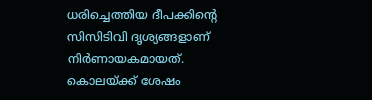ധരിച്ചെത്തിയ ദീപക്കിന്റെ സിസിടിവി ദൃശ്യങ്ങളാണ് നിർണായകമായത്. കൊലയ്ക്ക് ശേഷം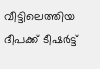വീട്ടിലെത്തിയ ദീപക്ക് ടീഷർട്ട്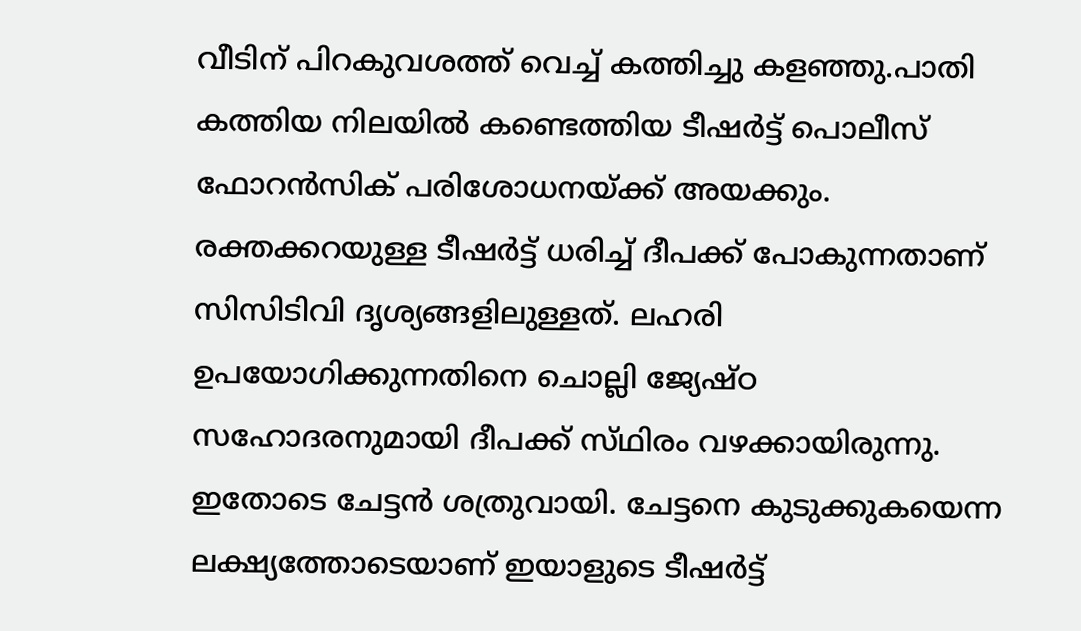വീടിന് പിറകുവശത്ത് വെച്ച് കത്തിച്ചു കളഞ്ഞു.പാതി കത്തിയ നിലയിൽ കണ്ടെത്തിയ ടീഷർട്ട് പൊലീസ് ഫോറൻസിക് പരിശോധനയ്ക്ക് അയക്കും. രക്തക്കറയുള്ള ടീഷർട്ട് ധരിച്ച് ദീപക്ക് പോകുന്നതാണ് സിസിടിവി ദൃശ്യങ്ങളിലുള്ളത്. ലഹരി ഉപയോഗിക്കുന്നതിനെ ചൊല്ലി ജ്യേഷ്ഠ സഹോദരനുമായി ദീപക്ക് സ്‌ഥിരം വഴക്കായിരുന്നു. ഇതോടെ ചേട്ടൻ ശത്രുവായി. ചേട്ടനെ കുടുക്കുകയെന്ന ലക്ഷ്യത്തോടെയാണ് ഇയാളുടെ ടീഷർട്ട്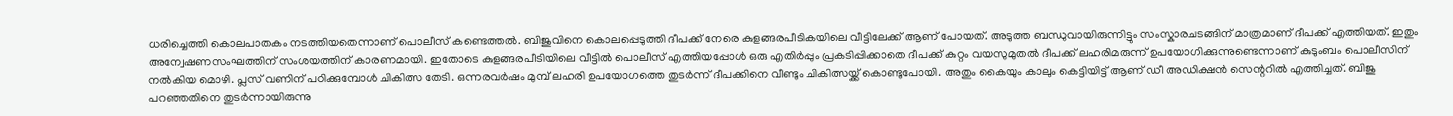ധരിച്ചെത്തി കൊലപാതകം നടത്തിയതെന്നാണ് പൊലീസ് കണ്ടെത്തൽ. ബിജുവിനെ കൊലപ്പെടുത്തി ദീപക്ക് നേരെ കുളങ്ങരപീടികയിലെ വീട്ടിലേക്ക് ആണ് പോയത്. അടുത്ത ബന്ധുവായിരുന്നിട്ടും സംസ്കാരചടങ്ങിന് മാത്രമാണ് ദീപക്ക് എത്തിയത്. ഇതും അന്വേഷണസംഘത്തിന് സംശയത്തിന് കാരണമായി. ഇതോടെ കുളങ്ങരപീടിയിലെ വീട്ടിൽ പൊലീസ് എത്തിയപ്പോൾ ഒരു എതിർപ്പും പ്രകടിപ്പിക്കാതെ ദീപക്ക് കുറ്റം വയസുമുതൽ ദീപക്ക് ലഹരിമരുന്ന് ഉപയോഗിക്കുന്നുണ്ടെന്നാണ് കുടുംബം പൊലീസിന് നൽകിയ മൊഴി. പ്ലസ് വണിന് പഠിക്കുമ്പോൾ ചികിത്സ തേടി. ഒന്നരവർഷം മുമ്പ് ലഹരി ഉപയോഗത്തെ തുടർന്ന് ദീപക്കിനെ വീണ്ടും ചികിത്സയ്ക്ക് കൊണ്ടുപോയി. അതും കൈയും കാലും കെട്ടിയിട്ട് ആണ് ഡീ അഡിക്ഷൻ സെന്ററിൽ എത്തിച്ചത്. ബിജു പറഞ്ഞതിനെ തുടർന്നായിരുന്നു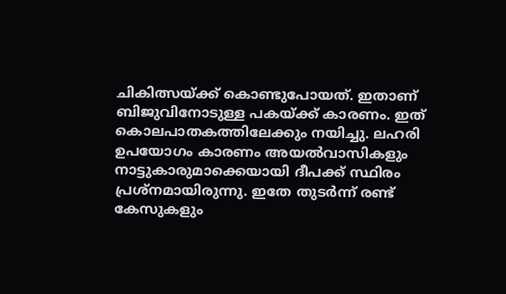ചികിത്സയ്ക്ക് കൊണ്ടുപോയത്. ഇതാണ് ബിജുവിനോടുള്ള പകയ്ക്ക് കാരണം. ഇത് കൊലപാതകത്തിലേക്കും നയിച്ചു. ലഹരി ഉപയോഗം കാരണം അയൽവാസികളും നാട്ടുകാരുമാക്കെയായി ദീപക്ക് സ്ഥിരം പ്രശ്നമായിരുന്നു. ഇതേ തുടർന്ന് രണ്ട് കേസുകളും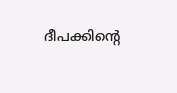ദീപക്കിൻ്റെ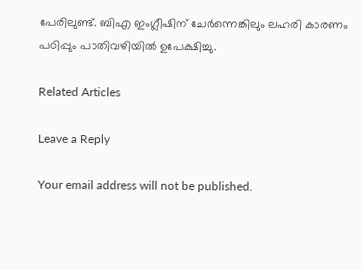പേരിലുണ്ട്. ബിഎ ഇംഗ്ലീഷിന് ചേർന്നെങ്കിലും ലഹരി കാരണം പഠിപ്പും പാതിവഴിയിൽ ഉപേക്ഷിച്ചു.

Related Articles

Leave a Reply

Your email address will not be published.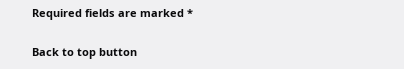Required fields are marked *

Back to top button